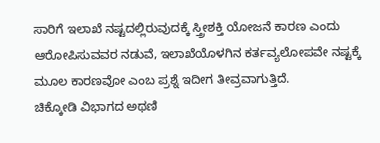ಸಾರಿಗೆ ಇಲಾಖೆ ನಷ್ಟದಲ್ಲಿರುವುದಕ್ಕೆ ಸ್ತ್ರೀಶಕ್ತಿ ಯೋಜನೆ ಕಾರಣ ಎಂದು ಆರೋಪಿಸುವವರ ನಡುವೆ, ಇಲಾಖೆಯೊಳಗಿನ ಕರ್ತವ್ಯಲೋಪವೇ ನಷ್ಟಕ್ಕೆ ಮೂಲ ಕಾರಣವೋ ಎಂಬ ಪ್ರಶ್ನೆ ಇದೀಗ ತೀವ್ರವಾಗುತ್ತಿದೆ.
ಚಿಕ್ಕೋಡಿ ವಿಭಾಗದ ಅಥಣಿ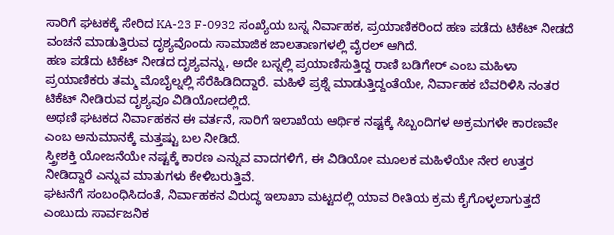ಸಾರಿಗೆ ಘಟಕಕ್ಕೆ ಸೇರಿದ KA-23 F-0932 ಸಂಖ್ಯೆಯ ಬಸ್ನ ನಿರ್ವಾಹಕ, ಪ್ರಯಾಣಿಕರಿಂದ ಹಣ ಪಡೆದು ಟಿಕೆಟ್ ನೀಡದೆ ವಂಚನೆ ಮಾಡುತ್ತಿರುವ ದೃಶ್ಯವೊಂದು ಸಾಮಾಜಿಕ ಜಾಲತಾಣಗಳಲ್ಲಿ ವೈರಲ್ ಆಗಿದೆ.
ಹಣ ಪಡೆದು ಟಿಕೆಟ್ ನೀಡದ ದೃಶ್ಯವನ್ನು, ಅದೇ ಬಸ್ನಲ್ಲಿ ಪ್ರಯಾಣಿಸುತ್ತಿದ್ದ ರಾಣಿ ಬಡಿಗೇರ್ ಎಂಬ ಮಹಿಳಾ ಪ್ರಯಾಣಿಕರು ತಮ್ಮ ಮೊಬೈಲ್ನಲ್ಲಿ ಸೆರೆಹಿಡಿದಿದ್ದಾರೆ. ಮಹಿಳೆ ಪ್ರಶ್ನೆ ಮಾಡುತ್ತಿದ್ದಂತೆಯೇ, ನಿರ್ವಾಹಕ ಬೆವರಿಳಿಸಿ ನಂತರ ಟಿಕೆಟ್ ನೀಡಿರುವ ದೃಶ್ಯವೂ ವಿಡಿಯೋದಲ್ಲಿದೆ.
ಅಥಣಿ ಘಟಕದ ನಿರ್ವಾಹಕನ ಈ ವರ್ತನೆ, ಸಾರಿಗೆ ಇಲಾಖೆಯ ಆರ್ಥಿಕ ನಷ್ಟಕ್ಕೆ ಸಿಬ್ಬಂದಿಗಳ ಅಕ್ರಮಗಳೇ ಕಾರಣವೇ ಎಂಬ ಅನುಮಾನಕ್ಕೆ ಮತ್ತಷ್ಟು ಬಲ ನೀಡಿದೆ.
ಸ್ತ್ರೀಶಕ್ತಿ ಯೋಜನೆಯೇ ನಷ್ಟಕ್ಕೆ ಕಾರಣ ಎನ್ನುವ ವಾದಗಳಿಗೆ, ಈ ವಿಡಿಯೋ ಮೂಲಕ ಮಹಿಳೆಯೇ ನೇರ ಉತ್ತರ ನೀಡಿದ್ದಾರೆ ಎನ್ನುವ ಮಾತುಗಳು ಕೇಳಿಬರುತ್ತಿವೆ.
ಘಟನೆಗೆ ಸಂಬಂಧಿಸಿದಂತೆ, ನಿರ್ವಾಹಕನ ವಿರುದ್ಧ ಇಲಾಖಾ ಮಟ್ಟದಲ್ಲಿ ಯಾವ ರೀತಿಯ ಕ್ರಮ ಕೈಗೊಳ್ಳಲಾಗುತ್ತದೆ ಎಂಬುದು ಸಾರ್ವಜನಿಕ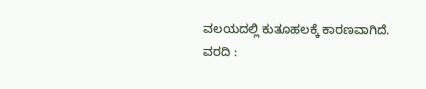ವಲಯದಲ್ಲಿ ಕುತೂಹಲಕ್ಕೆ ಕಾರಣವಾಗಿದೆ.
ವರದಿ :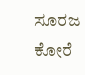ಸೂರಜ ಕೋರೆ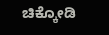ಚಿಕ್ಕೋಡಿ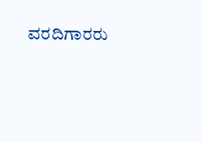ವರದಿಗಾರರು